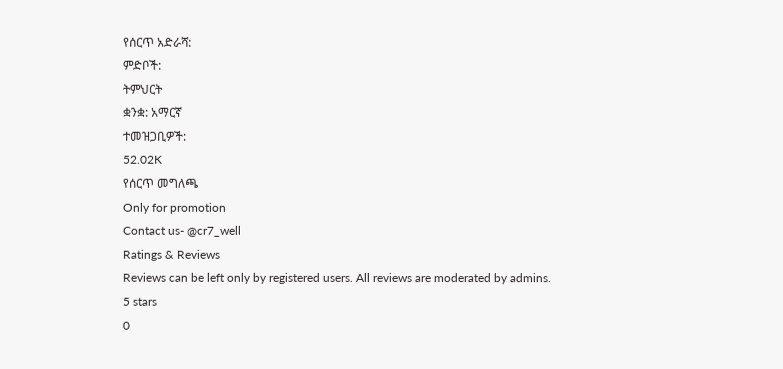የሰርጥ አድራሻ:
ምድቦች:
ትምህርት
ቋንቋ: አማርኛ
ተመዝጋቢዎች:
52.02K
የሰርጥ መግለጫ
Only for promotion
Contact us- @cr7_well
Ratings & Reviews
Reviews can be left only by registered users. All reviews are moderated by admins.
5 stars
0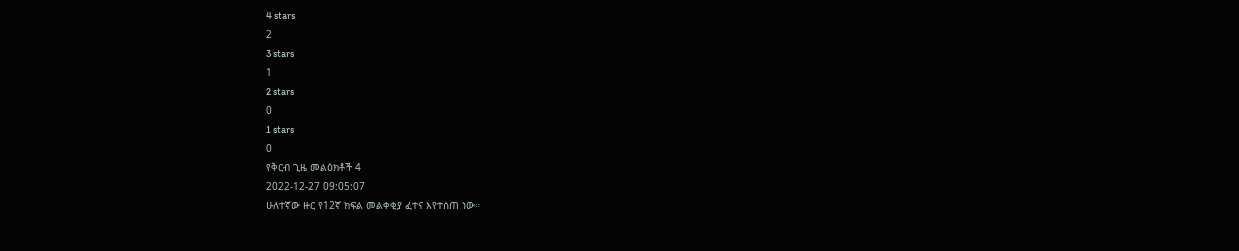4 stars
2
3 stars
1
2 stars
0
1 stars
0
የቅርብ ጊዜ መልዕክቶች 4
2022-12-27 09:05:07
ሁለተኛው ዙር የ12ኛ ክፍል መልቀቂያ ፈተና እየተሰጠ ነው።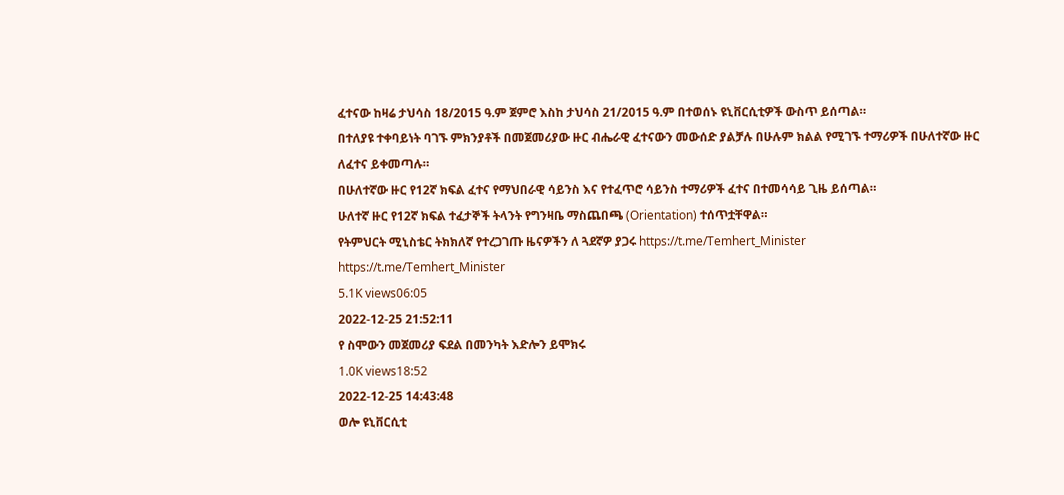ፈተናው ከዛሬ ታህሳስ 18/2015 ዓ.ም ጀምሮ እስከ ታህሳስ 21/2015 ዓ.ም በተወሰኑ ዩኒቨርሲቲዎች ውስጥ ይሰጣል።
በተለያዩ ተቀባይነት ባገኙ ምክንያቶች በመጀመሪያው ዙር ብሔራዊ ፈተናውን መውሰድ ያልቻሉ በሁሉም ክልል የሚገኙ ተማሪዎች በሁለተኛው ዙር ለፈተና ይቀመጣሉ።
በሁለተኛው ዙር የ12ኛ ክፍል ፈተና የማህበራዊ ሳይንስ እና የተፈጥሮ ሳይንስ ተማሪዎች ፈተና በተመሳሳይ ጊዜ ይሰጣል።
ሁለተኛ ዙር የ12ኛ ክፍል ተፈታኞች ትላንት የግንዛቤ ማስጨበጫ (Orientation) ተሰጥቷቸዋል።
የትምህርት ሚኒስቴር ትክክለኛ የተረጋገጡ ዜናዎችን ለ ጓደኛዎ ያጋሩ https://t.me/Temhert_Minister
https://t.me/Temhert_Minister
5.1K views06:05
2022-12-25 21:52:11
የ ስሞውን መጀመሪያ ፍደል በመንካት እድሎን ይሞክሩ
1.0K views18:52
2022-12-25 14:43:48
ወሎ ዩኒቨርሲቲ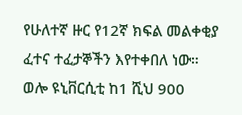የሁለተኛ ዙር የ12ኛ ክፍል መልቀቂያ ፈተና ተፈታኞችን እየተቀበለ ነው።
ወሎ ዩኒቨርሲቲ ከ1 ሺህ 900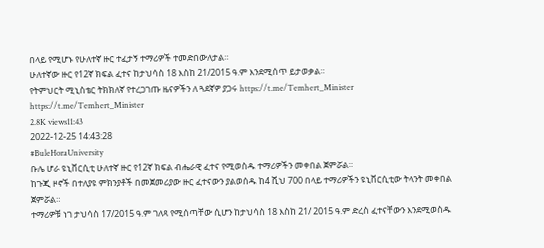በላይ የሚሆኑ የሁለተኛ ዙር ተፈታኝ ተማሪዎች ተመድበውለታል።
ሁለተኛው ዙር የ12ኛ ክፍል ፈተና ከታህሳስ 18 እስከ 21/2015 ዓ.ም እንደሚሰጥ ይታወቃል።
የትምህርት ሚኒስቴር ትክክለኛ የተረጋገጡ ዜናዎችን ለ ጓደኛዎ ያጋሩ https://t.me/Temhert_Minister
https://t.me/Temhert_Minister
2.8K views11:43
2022-12-25 14:43:28
#BuleHoraUniversity
ቡሌ ሆራ ዩኒቨርሲቲ ሁለተኛ ዙር የ12ኛ ክፍል ብሔራዊ ፈተና የሚወስዱ ተማሪዎችን መቀበል ጀምሯል።
ከጉጂ ዞኖች በተለያዩ ምክንያቶች በመጀመሪያው ዙር ፈተናውን ያልወሰዱ ከ4 ሺህ 700 በላይ ተማሪዎችን ዩኒቨርሲቲው ትላንት መቀበል ጀምሯል።
ተማሪዎቹ ነገ ታህሳስ 17/2015 ዓ.ም ገለጻ የሚሰጣቸው ሲሆን ከታህሳስ 18 እስከ 21/ 2015 ዓ.ም ድረስ ፈተናቸውን እንደሚወስዱ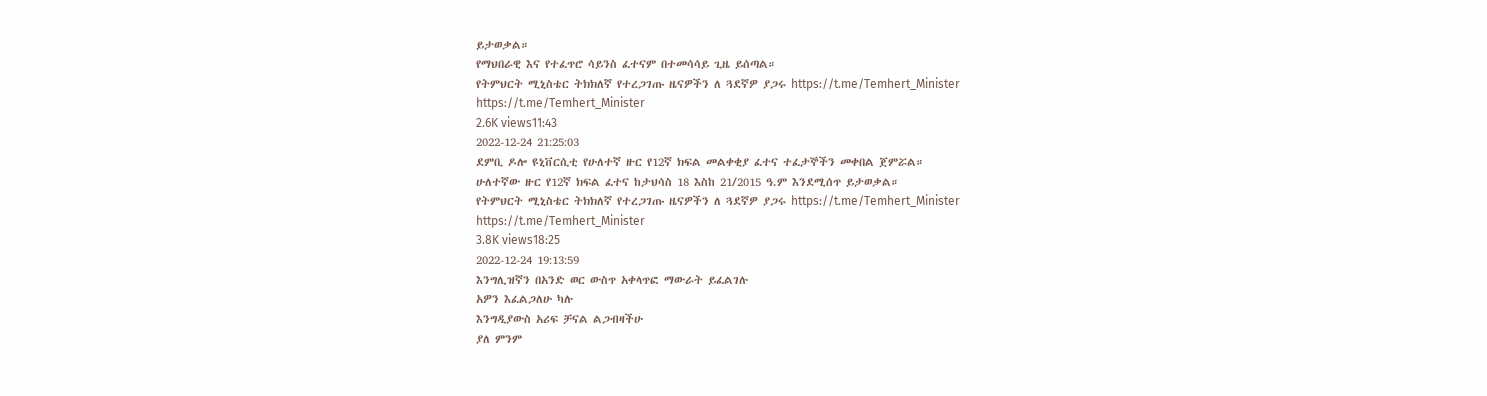ይታወቃል።
የማህበራዊ እና የተፈጥሮ ሳይንስ ፈተናም በተመሳሳይ ጊዜ ይሰጣል።
የትምህርት ሚኒስቴር ትክክለኛ የተረጋገጡ ዜናዎችን ለ ጓደኛዎ ያጋሩ https://t.me/Temhert_Minister
https://t.me/Temhert_Minister
2.6K views11:43
2022-12-24 21:25:03
ደምቢ ዶሎ ዩኒቨርሲቲ የሁለተኛ ዙር የ12ኛ ክፍል መልቀቂያ ፈተና ተፈታኞችን መቀበል ጀምሯል።
ሁለተኛው ዙር የ12ኛ ክፍል ፈተና ከታህሳስ 18 እስከ 21/2015 ዓ.ም እንደሚሰጥ ይታወቃል።
የትምህርት ሚኒስቴር ትክክለኛ የተረጋገጡ ዜናዎችን ለ ጓደኛዎ ያጋሩ https://t.me/Temhert_Minister
https://t.me/Temhert_Minister
3.8K views18:25
2022-12-24 19:13:59
እንግሊዝኛን በአንድ ወር ውስጥ አቀላጥፎ ማውራት ይፈልገሉ
አዎን እፈልጋለሁ ካሉ
እንግዲያውስ አሪፍ ቻናል ልጋብዛችሁ
ያለ ምንም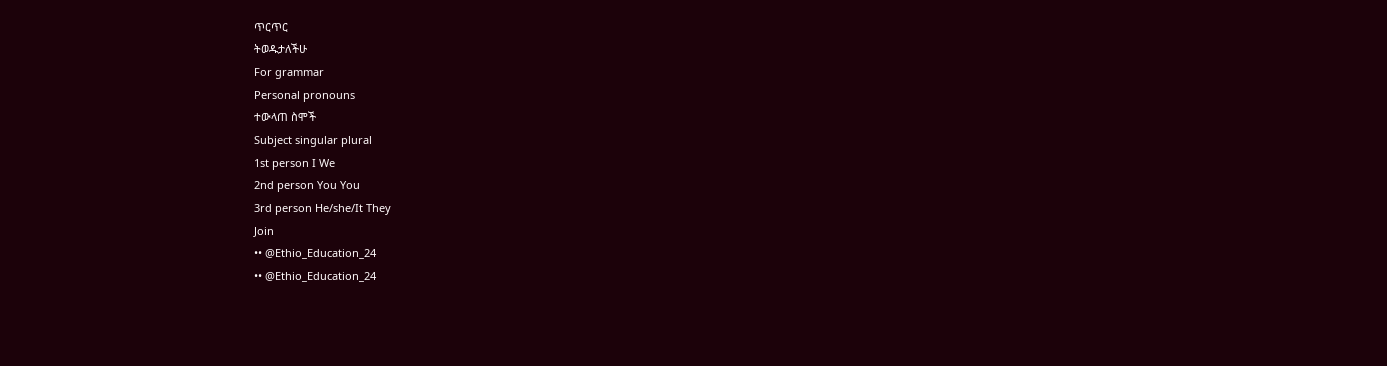ጥርጥር
ትወዱታለችሁ
For grammar
Personal pronouns
ተውላጠ ስሞች
Subject singular plural
1st person I We
2nd person You You
3rd person He/she/It They
Join
•• @Ethio_Education_24
•• @Ethio_Education_24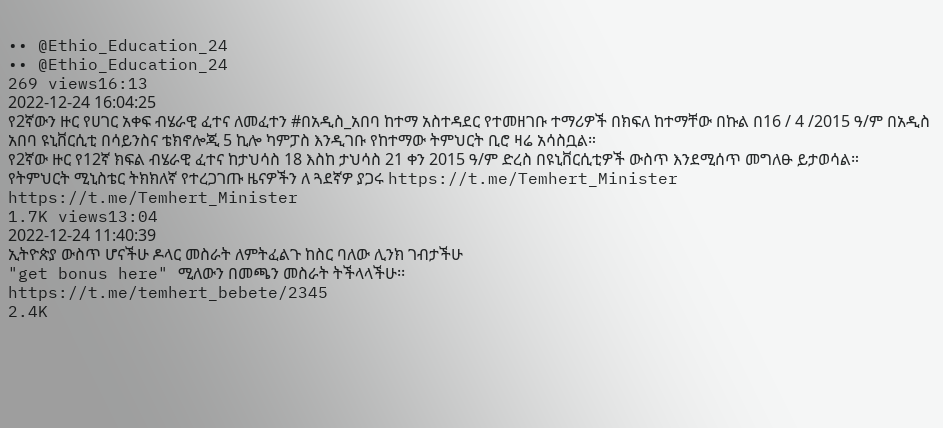•• @Ethio_Education_24
•• @Ethio_Education_24
269 views16:13
2022-12-24 16:04:25
የ2ኛውን ዙር የሀገር አቀፍ ብሄራዊ ፈተና ለመፈተን #በአዲስ_አበባ ከተማ አስተዳደር የተመዘገቡ ተማሪዎች በክፍለ ከተማቸው በኩል በ16 / 4 /2015 ዓ/ም በአዲስ አበባ ዩኒቨርሲቲ በሳይንስና ቴክኖሎጂ 5 ኪሎ ካምፓስ እንዲገቡ የከተማው ትምህርት ቢሮ ዛሬ አሳስቧል።
የ2ኛው ዙር የ12ኛ ክፍል ብሄራዊ ፈተና ከታህሳስ 18 እስከ ታህሳስ 21 ቀን 2015 ዓ/ም ድረስ በዩኒቨርሲቲዎች ውስጥ እንደሚሰጥ መግለፁ ይታወሳል።
የትምህርት ሚኒስቴር ትክክለኛ የተረጋገጡ ዜናዎችን ለ ጓደኛዎ ያጋሩ https://t.me/Temhert_Minister
https://t.me/Temhert_Minister
1.7K views13:04
2022-12-24 11:40:39
ኢትዮጵያ ውስጥ ሆናችሁ ዶላር መስራት ለምትፈልጉ ከስር ባለው ሊንክ ገብታችሁ
"get bonus here" ሚለውን በመጫን መስራት ትችላላችሁ፡፡
https://t.me/temhert_bebete/2345
2.4K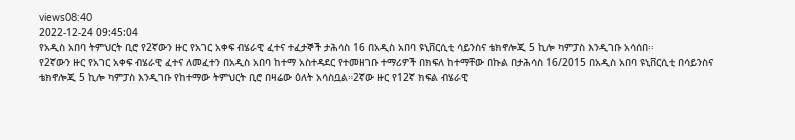views08:40
2022-12-24 09:45:04
የአዲስ አበባ ትምህርት ቢሮ የ2ኛውን ዙር የአገር አቀፍ ብሄራዊ ፈተና ተፈታኞች ታሕሳስ 16 በአዲስ አበባ ዩኒቨርሲቲ ሳይንስና ቴክኖሎጂ 5 ኪሎ ካምፓስ እንዲገቡ አሳሰበ፡፡
የ2ኛውን ዙር የአገር አቀፍ ብሄራዊ ፈተና ለመፈተን በአዲስ አበባ ከተማ አስተዳደር የተመዘገቡ ተማሪዎች በክፍለ ከተማቸው በኩል በታሕሳስ 16/2015 በአዲስ አበባ ዩኒቨርሲቲ በሳይንስና ቴክኖሎጂ 5 ኪሎ ካምፓስ እንዲገቡ የከተማው ትምህርት ቢሮ በዛሬው ዕለት አሳስቧል።2ኛው ዙር የ12ኛ ክፍል ብሄራዊ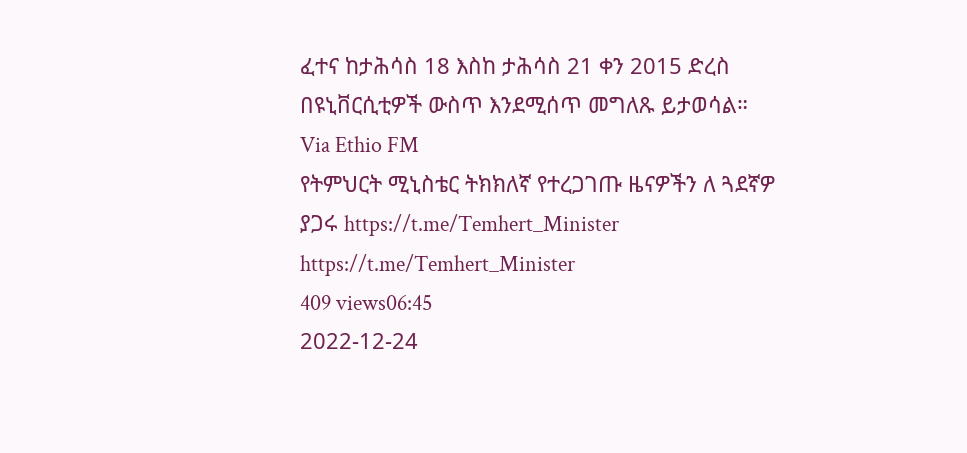ፈተና ከታሕሳስ 18 እስከ ታሕሳስ 21 ቀን 2015 ድረስ በዩኒቨርሲቲዎች ውስጥ እንደሚሰጥ መግለጹ ይታወሳል።
Via Ethio FM
የትምህርት ሚኒስቴር ትክክለኛ የተረጋገጡ ዜናዎችን ለ ጓደኛዎ ያጋሩ https://t.me/Temhert_Minister
https://t.me/Temhert_Minister
409 views06:45
2022-12-24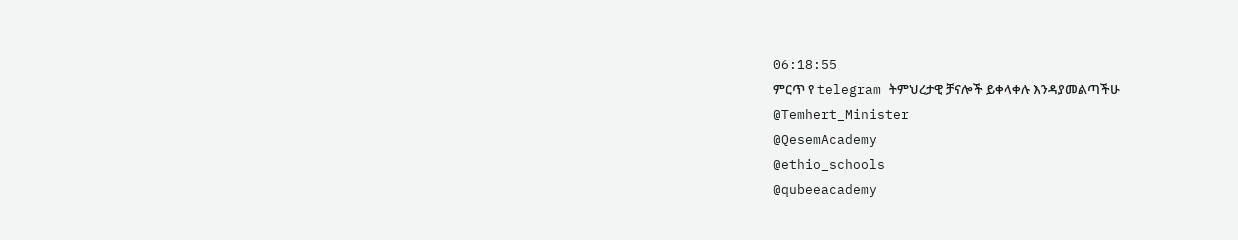06:18:55
ምርጥ የ telegram ትምህረታዊ ቻናሎች ይቀላቀሉ እንዳያመልጣችሁ
@Temhert_Minister
@QesemAcademy
@ethio_schools
@qubeeacademy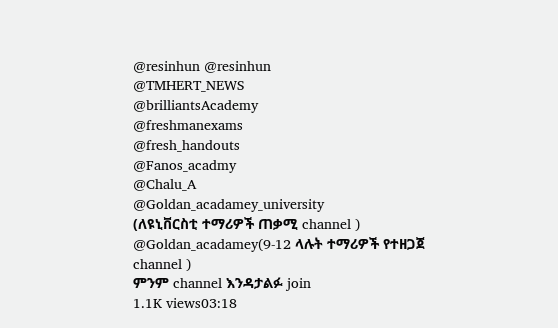@resinhun @resinhun
@TMHERT_NEWS
@brilliantsAcademy
@freshmanexams
@fresh_handouts
@Fanos_acadmy
@Chalu_A
@Goldan_acadamey_university
(ለዩኒቨርስቲ ተማሪዎች ጠቃሚ channel )
@Goldan_acadamey(9-12 ላሉት ተማሪዎች የተዘጋጀ channel )
ምንም channel እንዳታልፉ join
1.1K views03:18